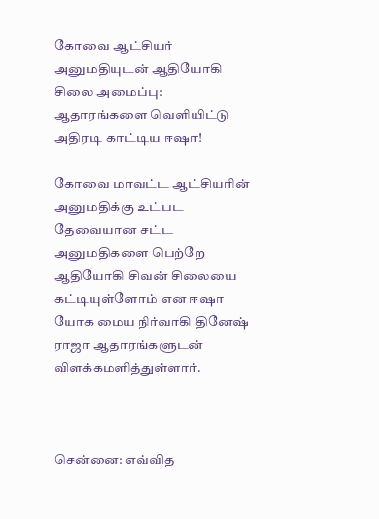கோவை ஆட்சியர் அனுமதியுடன் ஆதியோகி சிலை அமைப்பு: ஆதாரங்களை வெளியிட்டு அதிரடி காட்டிய ஈஷா!

கோவை மாவட்ட ஆட்சியரின்‌ அனுமதிக்கு உட்பட தேவையான சட்ட அனுமதிகளை பெற்றே ஆதியோகி சிவன்‌ சிலையை கட்டியுள்ளோம் என ஈஷா யோக மைய நிர்வாகி தினேஷ்‌ ராஜா‌ ஆதாரங்களுடன் விளக்கமளித்துள்ளார்‌.



சென்னை: எவ்வித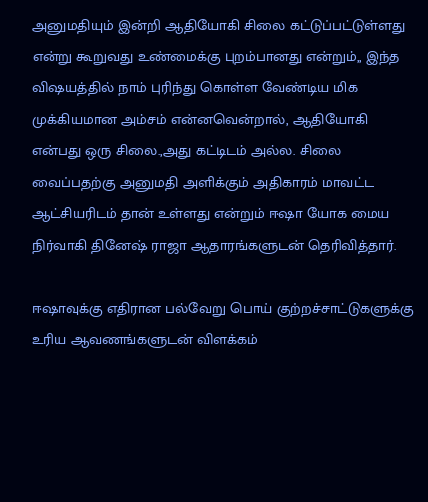அனுமதியும்‌ இன்றி ஆதியோகி சிலை கட்டுப்பட்டுள்ளது என்று கூறுவது உண்மைக்கு புறம்பானது என்றும்,, இந்த விஷயத்தில்‌ நாம்‌ புரிந்து கொள்ள வேண்டிய மிக முக்கியமான அம்சம்‌ என்னவென்றால்‌, ஆதியோகி என்பது ஒரு சிலை.,அது கட்டிடம்‌ அல்ல. சிலை வைப்பதற்கு அனுமதி அளிக்கும்‌ அதிகாரம்‌ மாவட்ட ஆட்சியரிடம்‌ தான்‌ உள்ளது என்றும் ஈஷா யோக மைய நிர்வாகி தினேஷ்‌ ராஜா‌ ஆதாரங்களுடன் தெரிவித்தார்.

ஈஷாவுக்கு எதிரான பல்வேறு பொய்‌ குற்றச்சாட்டுகளுக்கு உரிய ஆவணங்களுடன்‌ விளக்கம்‌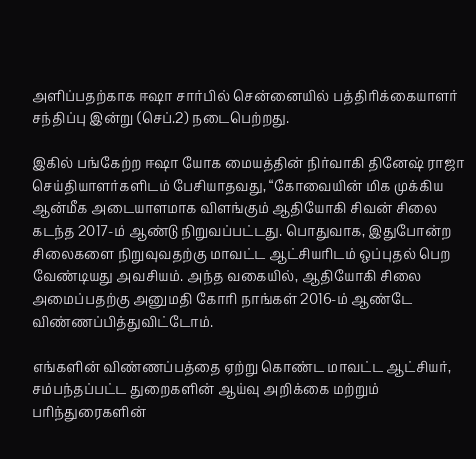அளிப்பதற்காக ஈஷா சார்பில்‌ சென்னையில்‌ பத்திரிக்கையாளர்‌ சந்திப்பு இன்று (செப்‌.2) நடைபெற்றது.

இகில்‌ பங்கேற்ற ஈஷா யோக மையத்தின்‌ நிர்வாகி தினேஷ்‌ ராஜா செய்தியாளர்களிடம் பேசியாதவது, “கோவையின்‌ மிக முக்கிய ஆன்மீக அடையாளமாக விளங்கும்‌ ஆதியோகி சிவன்‌ சிலை கடந்த 2017-ம்‌ ஆண்டு நிறுவப்பட்டது. பொதுவாக, இதுபோன்ற சிலைகளை நிறுவுவதற்கு மாவட்ட ஆட்சியரிடம்‌ ஒப்புதல்‌ பெற வேண்டியது அவசியம்‌. அந்த வகையில்‌, ஆதியோகி சிலை அமைப்பதற்கு அனுமதி கோரி நாங்கள்‌ 2016-ம்‌ ஆண்டே விண்ணப்பித்துவிட்டோம்‌.

எங்களின்‌ விண்ணப்பத்தை ஏற்று கொண்ட மாவட்ட ஆட்சியர்‌, சம்பந்தப்பட்ட துறைகளின்‌ ஆய்வு அறிக்கை மற்றும்‌ பரிந்துரைகளின்‌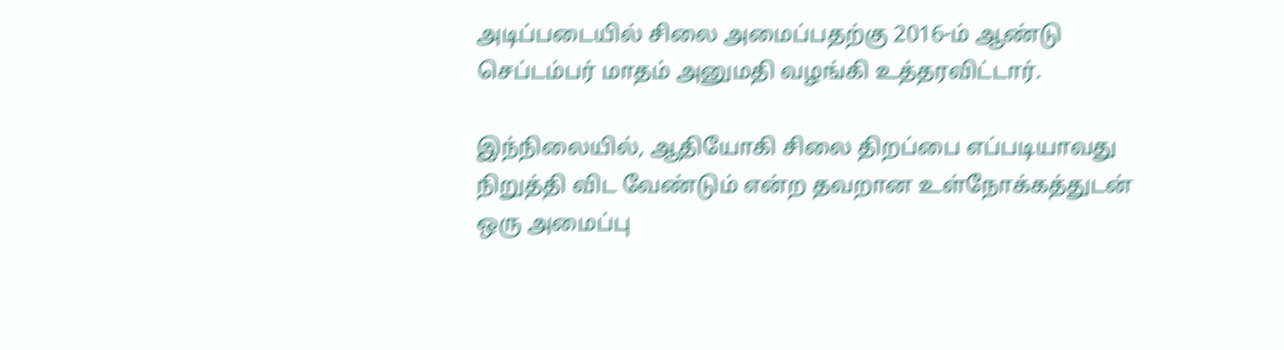அடிப்படையில்‌ சிலை அமைப்பதற்கு 2016-ம்‌ ஆண்டு செப்டம்பர்‌ மாதம்‌ அனுமதி வழங்கி உத்தரவிட்டார்‌.

இந்நிலையில்‌, ஆதியோகி சிலை திறப்பை எப்படியாவது நிறுத்தி விட வேண்டும்‌ என்ற தவறான உள்நோக்கத்துடன்‌ ஒரு அமைப்பு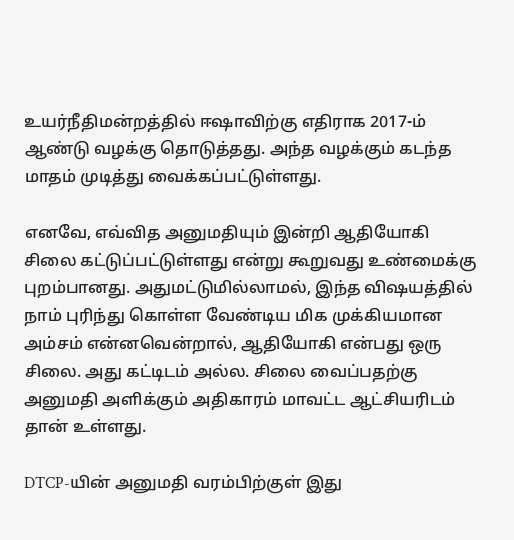உயர்நீதிமன்றத்தில்‌ ஈஷாவிற்கு எதிராக 2017-ம்‌ ஆண்டு வழக்கு தொடுத்தது. அந்த வழக்கும்‌ கடந்த மாதம்‌ முடித்து வைக்கப்பட்டுள்ளது.

எனவே, எவ்வித அனுமதியும்‌ இன்றி ஆதியோகி சிலை கட்டுப்பட்டுள்ளது என்று கூறுவது உண்மைக்கு புறம்பானது. அதுமட்டுமில்லாமல்‌, இந்த விஷயத்தில்‌ நாம்‌ புரிந்து கொள்ள வேண்டிய மிக முக்கியமான அம்சம்‌ என்னவென்றால்‌, ஆதியோகி என்பது ஒரு சிலை. அது கட்டிடம்‌ அல்ல. சிலை வைப்பதற்கு அனுமதி அளிக்கும்‌ அதிகாரம்‌ மாவட்ட ஆட்சியரிடம்‌ தான்‌ உள்ளது.

DTCP-யின்‌ அனுமதி வரம்பிற்குள்‌ இது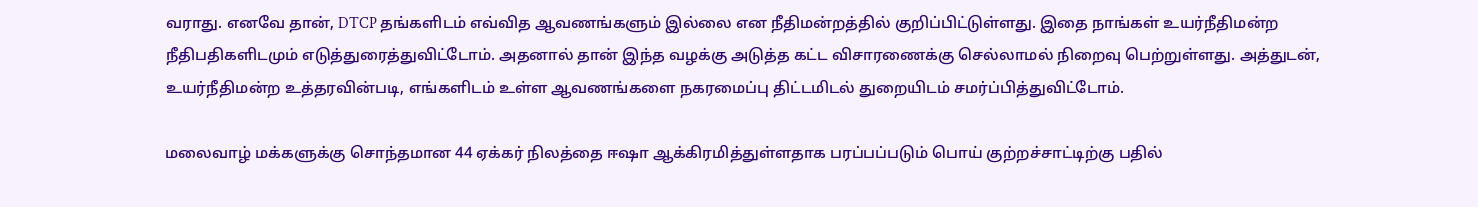வராது. எனவே தான்‌, DTCP தங்களிடம்‌ எவ்வித ஆவணங்களும்‌ இல்லை என நீதிமன்றத்தில்‌ குறிப்பிட்டுள்ளது. இதை நாங்கள்‌ உயர்நீதிமன்ற நீதிபதிகளிடமும்‌ எடுத்துரைத்துவிட்டோம்‌. அதனால்‌ தான்‌ இந்த வழக்கு அடுத்த கட்ட விசாரணைக்கு செல்லாமல்‌ நிறைவு பெற்றுள்ளது. அத்துடன்‌, உயர்நீதிமன்ற உத்தரவின்‌படி, எங்களிடம்‌ உள்ள ஆவணங்களை நகரமைப்பு திட்டமிடல்‌ துறையிடம்‌ சமர்ப்பித்துவிட்டோம்‌.

மலைவாழ்‌ மக்களுக்கு சொந்தமான 44 ஏக்கர்‌ நிலத்தை ஈஷா ஆக்கிரமித்துள்ளதாக பரப்பப்படும்‌ பொய்‌ குற்றச்சாட்டிற்கு பதில்‌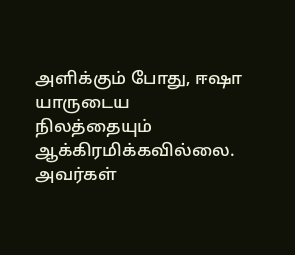அளிக்கும்‌ போது, ஈஷா யாருடைய நிலத்தையும்‌ ஆக்கிரமிக்கவில்லை. அவர்கள்‌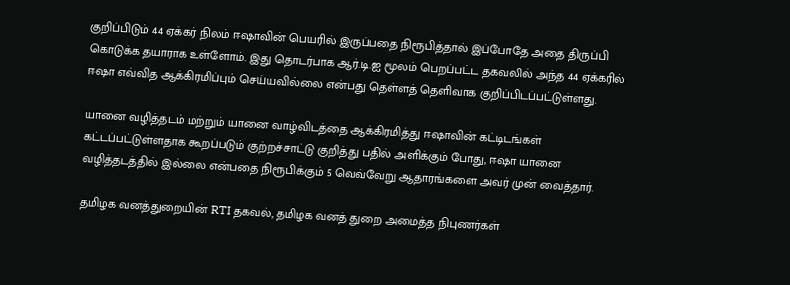குறிப்பிடும்‌ 44 ஏக்கர்‌ நிலம்‌ ஈஷாவின்‌ பெயரில்‌ இருப்பதை நிரூபித்தால்‌ இப்போதே அதை திருப்பி கொடுக்க தயாராக உள்ளோம்‌. இது தொடர்பாக ஆர்‌.டி.ஐ மூலம்‌ பெறப்பட்ட தகவலில்‌ அந்த 44 ஏக்கரில்‌ ஈஷா எவ்வித ஆக்கிரமிப்பும்‌ செய்யவில்லை என்பது தெள்ளத்‌ தெளிவாக குறிப்பிடப்பட்டுள்ளது.

யானை வழித்தடம்‌ மற்றும்‌ யானை வாழ்விடத்தை ஆக்கிரமித்து ஈஷாவின்‌ கட்டிடங்கள்‌ கட்டப்பட்டுள்ளதாக கூறப்படும்‌ குற்றச்சாட்டு குறித்து பதில்‌ அளிக்கும்‌ போது, ஈஷா யானை வழித்தடத்தில்‌ இல்லை என்பதை நிரூபிக்கும்‌ 5 வெவ்வேறு ஆதாரங்களை அவர்‌ முன்‌ வைத்தார்‌.

தமிழக வனத்துறையின்‌ RTI தகவல்‌, தமிழக வனத்‌ துறை அமைத்த நிபுணர்கள்‌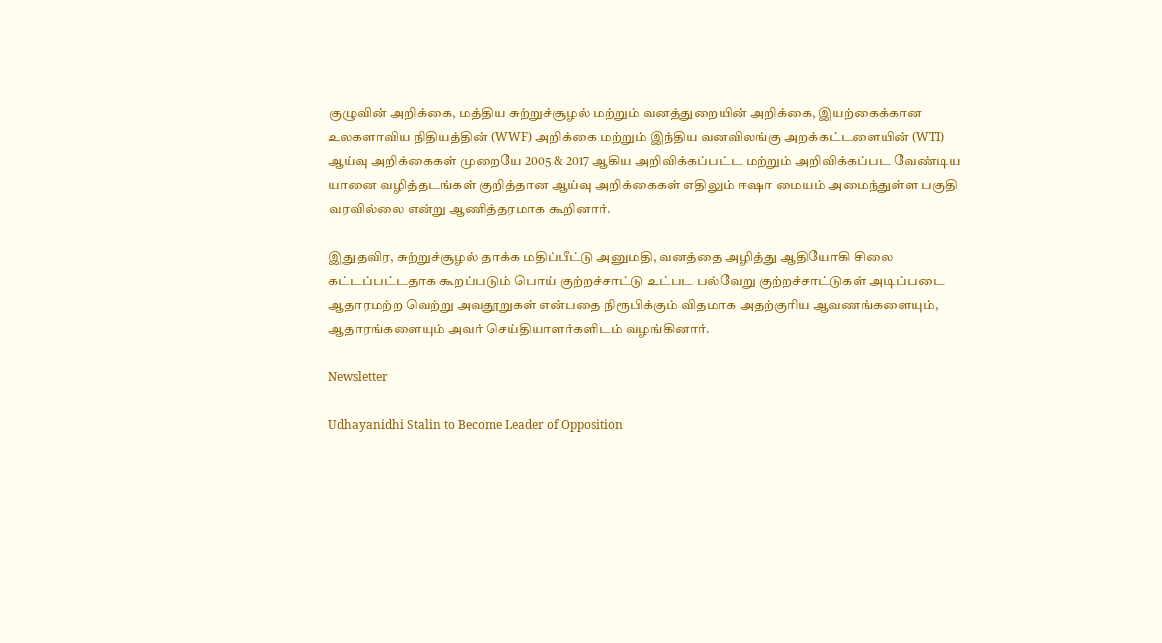குழுவின்‌ அறிக்கை, மத்திய சுற்றுச்சூழல்‌ மற்றும்‌ வனத்துறையின்‌ அறிக்கை, இயற்கைக்கான உலகளாவிய நிதியத்தின்‌ (WWF) அறிக்கை மற்றும்‌ இந்திய வனவிலங்கு அறக்கட்டளையின்‌ (WTI) ஆய்வு அறிக்கைகள்‌ முறையே 2005 & 2017 ஆகிய அறிவிக்கப்பட்ட மற்றும்‌ அறிவிக்கப்பட வேண்டிய யானை வழித்தடங்கள்‌ குறித்தான ஆய்வு அறிக்கைகள்‌ எதிலும்‌ ஈஷா மையம்‌ அமைந்துள்ள பகுதி வரவில்லை என்று ஆணித்தரமாக கூறினார்‌.

இதுதவிர, சுற்றுச்சூழல்‌ தாக்க மதிப்பீட்டு அனுமதி, வனத்தை அழித்து ஆதியோகி சிலை கட்டப்பட்டதாக கூறப்படும்‌ பொய்‌ குற்றச்சாட்டு உட்பட பல்வேறு குற்றச்சாட்டுகள்‌ அடிப்படை ஆதாரமற்ற வெற்று அவதூறுகள்‌ என்பதை நிரூபிக்கும்‌ விதமாக அதற்குரிய ஆவணங்களையும்‌, ஆதாரங்களையும்‌ அவர்‌ செய்தியாளர்களிடம்‌ வழங்கினார்‌.

Newsletter

Udhayanidhi Stalin to Become Leader of Opposition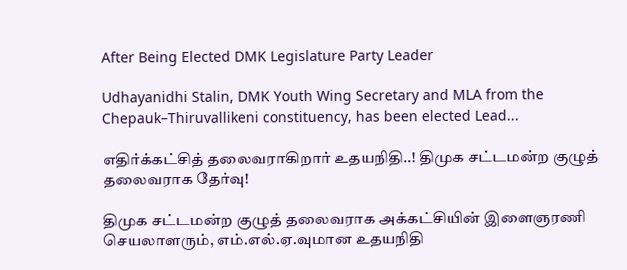After Being Elected DMK Legislature Party Leader

Udhayanidhi Stalin, DMK Youth Wing Secretary and MLA from the Chepauk–Thiruvallikeni constituency, has been elected Lead...

எதிர்க்கட்சித் தலைவராகிறார் உதயநிதி..! திமுக சட்டமன்ற குழுத் தலைவராக தேர்வு!

திமுக சட்டமன்ற குழுத் தலைவராக அக்கட்சியின் இளைஞரணி செயலாளரும், எம்.எல்.ஏ.வுமான உதயநிதி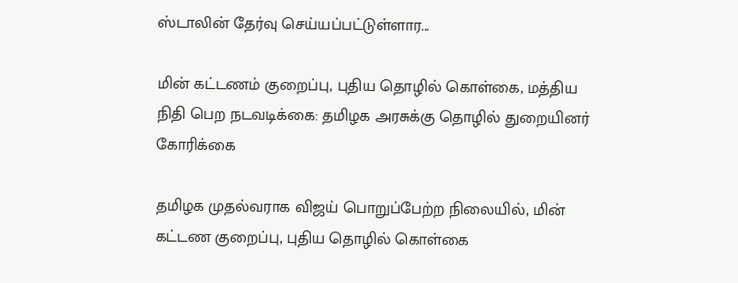ஸ்டாலின் தேர்வு செய்யப்பட்டுள்ளார...

மின் கட்டணம் குறைப்பு, புதிய தொழில் கொள்கை, மத்திய நிதி பெற நடவடிக்கை: தமிழக அரசுக்கு தொழில் துறையினர் கோரிக்கை

தமிழக முதல்வராக விஜய் பொறுப்பேற்ற நிலையில், மின் கட்டண குறைப்பு, புதிய தொழில் கொள்கை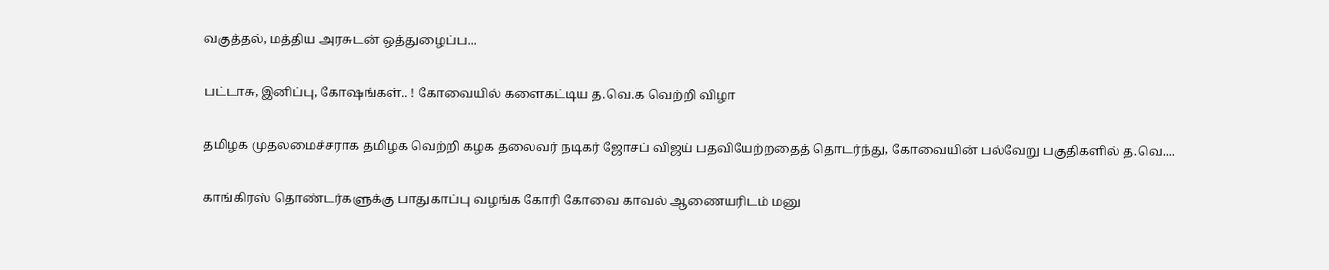வகுத்தல், மத்திய அரசுடன் ஒத்துழைப்ப...

பட்டாசு, இனிப்பு, கோஷங்கள்.. ! கோவையில் களைகட்டிய த.வெ.க வெற்றி விழா

தமிழக முதலமைச்சராக தமிழக வெற்றி கழக தலைவர் நடிகர் ஜோசப் விஜய் பதவியேற்றதைத் தொடர்ந்து, கோவையின் பல்வேறு பகுதிகளில் த.வெ....

காங்கிரஸ் தொண்டர்களுக்கு பாதுகாப்பு வழங்க கோரி கோவை காவல் ஆணையரிடம் மனு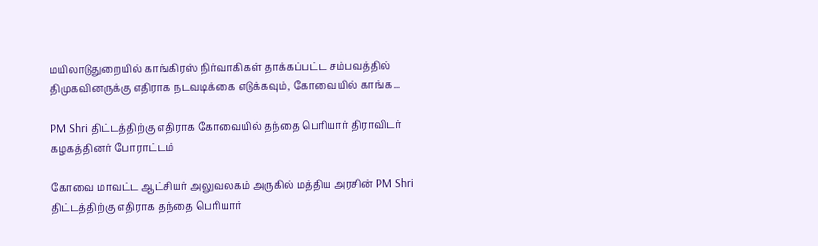மயிலாடுதுறையில் காங்கிரஸ் நிர்வாகிகள் தாக்கப்பட்ட சம்பவத்தில் திமுகவினருக்கு எதிராக நடவடிக்கை எடுக்கவும், கோவையில் காங்க...

PM Shri திட்டத்திற்கு எதிராக கோவையில் தந்தை பெரியார் திராவிடர் கழகத்தினர் போராட்டம்

கோவை மாவட்ட ஆட்சியர் அலுவலகம் அருகில் மத்திய அரசின் PM Shri திட்டத்திற்கு எதிராக தந்தை பெரியார்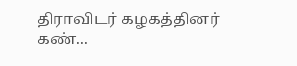திராவிடர் கழகத்தினர் கண்...